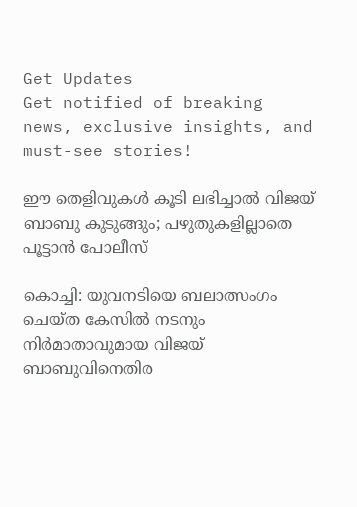Get Updates
Get notified of breaking news, exclusive insights, and must-see stories!

ഈ തെളിവുകള്‍ കൂടി ലഭിച്ചാല്‍ വിജയ് ബാബു കുടുങ്ങും; പഴുതുകളില്ലാതെ പൂട്ടാന്‍ പോലീസ്

കൊച്ചി: യുവനടിയെ ബലാത്സംഗം ചെയ്ത കേസില്‍ നടനും നിര്‍മാതാവുമായ വിജയ് ബാബുവിനെതിര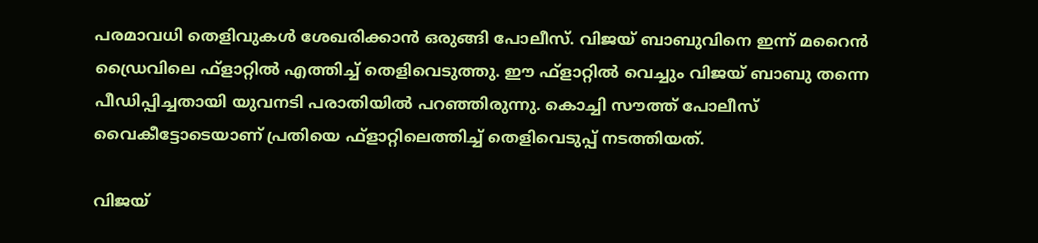പരമാവധി തെളിവുകള്‍ ശേഖരിക്കാന്‍ ഒരുങ്ങി പോലീസ്. വിജയ് ബാബുവിനെ ഇന്ന് മറൈന്‍ ഡ്രൈവിലെ ഫ്‌ളാറ്റില്‍ എത്തിച്ച് തെളിവെടുത്തു. ഈ ഫ്‌ളാറ്റില്‍ വെച്ചും വിജയ് ബാബു തന്നെ പീഡിപ്പിച്ചതായി യുവനടി പരാതിയില്‍ പറഞ്ഞിരുന്നു. കൊച്ചി സൗത്ത് പോലീസ് വൈകീട്ടോടെയാണ് പ്രതിയെ ഫ്‌ളാറ്റിലെത്തിച്ച് തെളിവെടുപ്പ് നടത്തിയത്.

വിജയ്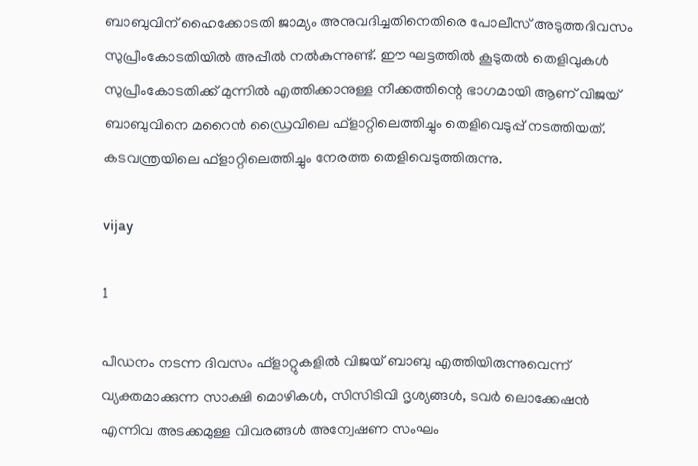ബാബുവിന് ഹൈക്കോടതി ജാമ്യം അനുവദിച്ചതിനെതിരെ പോലീസ് അടുത്തദിവസം സുപ്രീംകോടതിയില്‍ അപ്പീല്‍ നല്‍കുന്നുണ്ട്. ഈ ഘട്ടത്തില്‍ കൂടുതല്‍ തെളിവുകള്‍ സുപ്രീംകോടതിക്ക് മുന്നില്‍ എത്തിക്കാനുള്ള നീക്കത്തിന്റെ ഭാഗമായി ആണ് വിജയ് ബാബുവിനെ മറൈന്‍ ഡ്രൈവിലെ ഫ്‌ളാറ്റിലെത്തിച്ചും തെളിവെടുപ്പ് നടത്തിയത്. കടവന്ത്രയിലെ ഫ്‌ളാറ്റിലെത്തിച്ചും നേരത്ത തെളിവെടുത്തിരുന്നു.

vijay

1

പീഡനം നടന്ന ദിവസം ഫ്‌ളാറ്റുകളില്‍ വിജയ് ബാബു എത്തിയിരുന്നുവെന്ന് വ്യക്തമാക്കുന്ന സാക്ഷി മൊഴികള്‍, സിസിടിവി ദൃശ്യങ്ങള്‍, ടവര്‍ ലൊക്കേഷന്‍ എന്നിവ അടക്കമുള്ള വിവരങ്ങള്‍ അന്വേഷണ സംഘം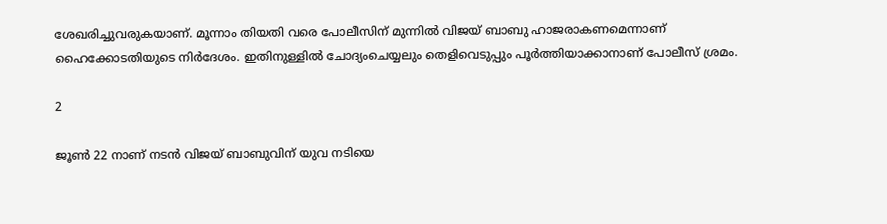ശേഖരിച്ചുവരുകയാണ്. മൂന്നാം തിയതി വരെ പോലീസിന് മുന്നില്‍ വിജയ് ബാബു ഹാജരാകണമെന്നാണ് ഹൈക്കോടതിയുടെ നിര്‍ദേശം. ഇതിനുള്ളില്‍ ചോദ്യംചെയ്യലും തെളിവെടുപ്പും പൂര്‍ത്തിയാക്കാനാണ് പോലീസ് ശ്രമം.

2

ജൂണ്‍ 22 നാണ് നടന്‍ വിജയ് ബാബുവിന് യുവ നടിയെ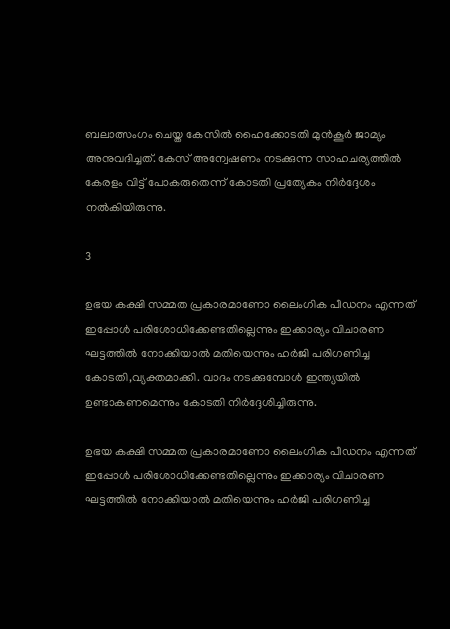ബലാത്സംഗം ചെയ്ത കേസില്‍ ഹൈക്കോടതി മുന്‍കൂര്‍ ജാമ്യം അനുവദിച്ചത്. കേസ് അന്വേഷണം നടക്കുന്ന സാഹചര്യത്തില്‍ കേരളം വിട്ട് പോകരുതെന്ന് കോടതി പ്രത്യേകം നിര്‍ദ്ദേശം നല്‍കിയിരുന്നു.

3

ഉഭയ കക്ഷി സമ്മത പ്രകാരമാണോ ലൈംഗിക പീഡനം എന്നത് ഇപ്പോള്‍ പരിശോധിക്കേണ്ടതില്ലെന്നും ഇക്കാര്യം വിചാരണ ഘട്ടത്തില്‍ നോക്കിയാല്‍ മതിയെന്നും ഹര്‍ജി പരിഗണിച്ച കോടതി,വ്യക്തമാക്കി. വാദം നടക്കുമ്പോള്‍ ഇന്ത്യയില്‍ ഉണ്ടാകണമെന്നും കോടതി നിര്‍ദ്ദേശിച്ചിരുന്നു.

ഉഭയ കക്ഷി സമ്മത പ്രകാരമാണോ ലൈംഗിക പീഡനം എന്നത് ഇപ്പോള്‍ പരിശോധിക്കേണ്ടതില്ലെന്നും ഇക്കാര്യം വിചാരണ ഘട്ടത്തില്‍ നോക്കിയാല്‍ മതിയെന്നും ഹര്‍ജി പരിഗണിച്ച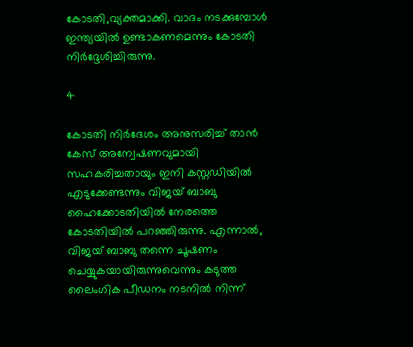കോടതി,വ്യക്തമാക്കി. വാദം നടക്കുമ്പോള്‍ ഇന്ത്യയില്‍ ഉണ്ടാകണമെന്നും കോടതി നിര്‍ദ്ദേശിച്ചിരുന്നു.

4

കോടതി നിര്‍ദേശം അനുസരിച്ച് താന്‍ കേസ് അന്വേഷണവുമായി സഹകരിച്ചതായും ഇനി കസ്റ്റഡിയില്‍ എടുക്കേണ്ടന്നും വിജയ് ബാബു ഹൈക്കോടതിയില്‍ നേരത്തെ കോടതിയില്‍ പറഞ്ഞിരുന്നു. എന്നാല്‍, വിജയ് ബാബു തന്നെ ചൂഷണം ചെയ്യുകയായിരുന്നുവെന്നും കടുത്ത ലൈംഗിക പീഡനം നടനില്‍ നിന്ന്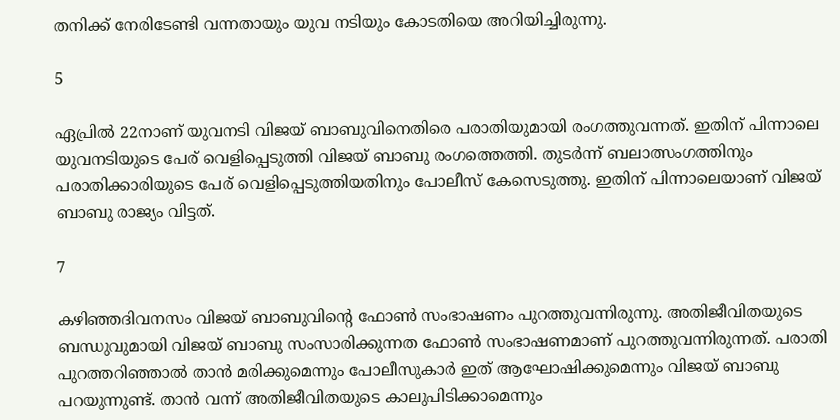തനിക്ക് നേരിടേണ്ടി വന്നതായും യുവ നടിയും കോടതിയെ അറിയിച്ചിരുന്നു.

5

ഏപ്രില്‍ 22നാണ് യുവനടി വിജയ് ബാബുവിനെതിരെ പരാതിയുമായി രംഗത്തുവന്നത്. ഇതിന് പിന്നാലെ യുവനടിയുടെ പേര് വെളിപ്പെടുത്തി വിജയ് ബാബു രംഗത്തെത്തി. തുടര്‍ന്ന് ബലാത്സംഗത്തിനും പരാതിക്കാരിയുടെ പേര് വെളിപ്പെടുത്തിയതിനും പോലീസ് കേസെടുത്തു. ഇതിന് പിന്നാലെയാണ് വിജയ് ബാബു രാജ്യം വിട്ടത്.

7

കഴിഞ്ഞദിവനസം വിജയ് ബാബുവിന്റെ ഫോണ്‍ സംഭാഷണം പുറത്തുവന്നിരുന്നു. അതിജീവിതയുടെ ബന്ധുവുമായി വിജയ് ബാബു സംസാരിക്കുന്നത ഫോണ്‍ സംഭാഷണമാണ് പുറത്തുവന്നിരുന്നത്. പരാതി പുറത്തറിഞ്ഞാല്‍ താന്‍ മരിക്കുമെന്നും പോലീസുകാര്‍ ഇത് ആഘോഷിക്കുമെന്നും വിജയ് ബാബു പറയുന്നുണ്ട്. താന്‍ വന്ന് അതിജീവിതയുടെ കാലുപിടിക്കാമെന്നും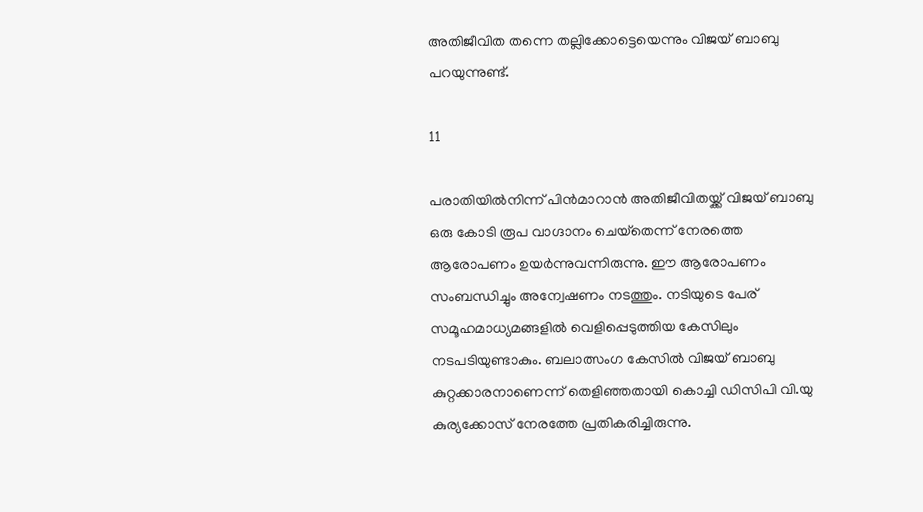അതിജീവിത തന്നെ തല്ലിക്കോട്ടെയെന്നും വിജയ് ബാബു പറയുന്നുണ്ട്.

11

പരാതിയില്‍നിന്ന് പിന്‍മാറാന്‍ അതിജീവിതയ്ക്ക് വിജയ് ബാബു ഒരു കോടി രൂപ വാഗ്ദാനം ചെയ്‌തെന്ന് നേരത്തെ ആരോപണം ഉയര്‍ന്നുവന്നിരുന്നു. ഈ ആരോപണം സംബന്ധിച്ചും അന്വേഷണം നടത്തും. നടിയുടെ പേര് സമൂഹമാധ്യമങ്ങളില്‍ വെളിപ്പെടുത്തിയ കേസിലും നടപടിയുണ്ടാകും. ബലാത്സംഗ കേസില്‍ വിജയ് ബാബു കുറ്റക്കാരനാണെന്ന് തെളിഞ്ഞതായി കൊച്ചി ഡിസിപി വി.യു കുര്യക്കോസ് നേരത്തേ പ്രതികരിച്ചിരുന്നു.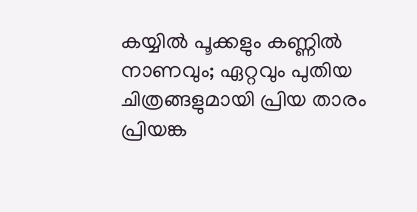കയ്യില്‍ പൂക്കളും കണ്ണില്‍ നാണവും; ഏറ്റവും പുതിയ ചിത്രങ്ങളുമായി പ്രിയ താരം പ്രിയങ്ക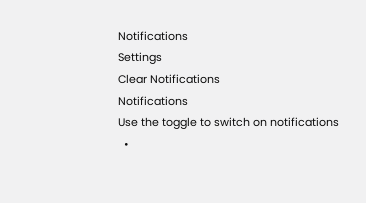Notifications
Settings
Clear Notifications
Notifications
Use the toggle to switch on notifications
  •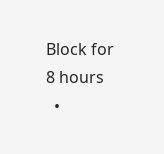Block for 8 hours
  •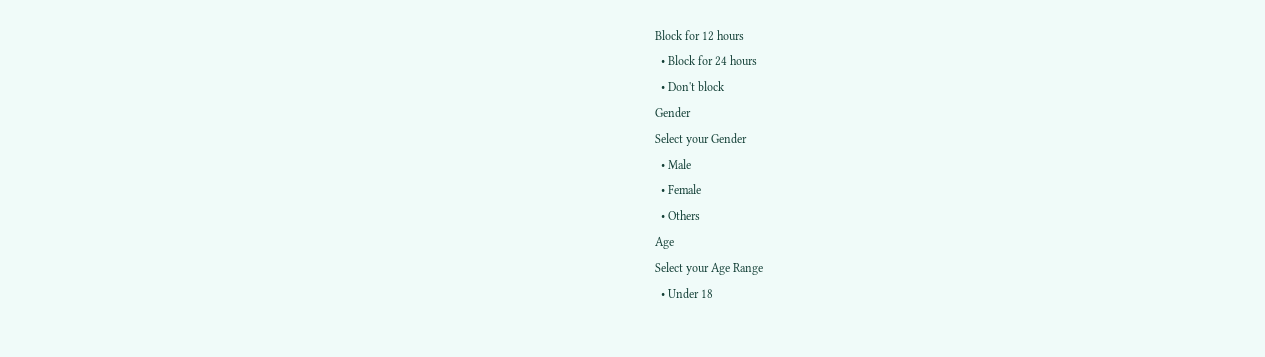Block for 12 hours
  • Block for 24 hours
  • Don't block
Gender
Select your Gender
  • Male
  • Female
  • Others
Age
Select your Age Range
  • Under 18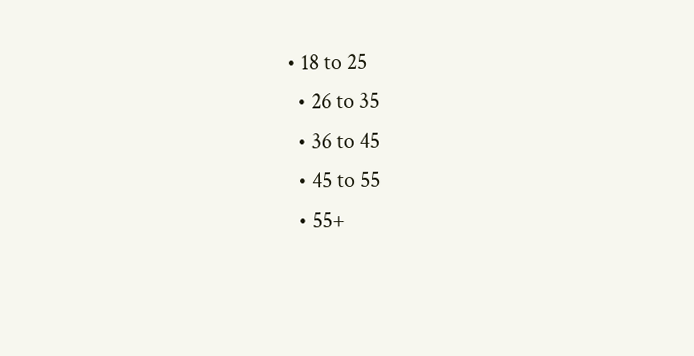• 18 to 25
  • 26 to 35
  • 36 to 45
  • 45 to 55
  • 55+